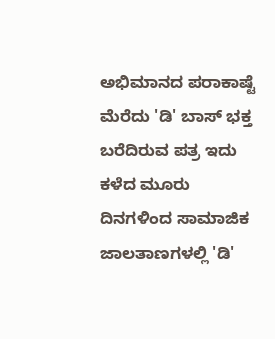ಅಭಿಮಾನದ ಪರಾಕಾಷ್ಟೆ ಮೆರೆದು 'ಡಿ' ಬಾಸ್ ಭಕ್ತ ಬರೆದಿರುವ ಪತ್ರ ಇದು
ಕಳೆದ ಮೂರು ದಿನಗಳಿಂದ ಸಾಮಾಜಿಕ ಜಾಲತಾಣಗಳಲ್ಲಿ 'ಡಿ'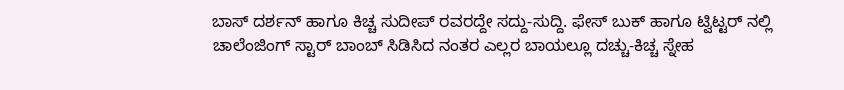ಬಾಸ್ ದರ್ಶನ್ ಹಾಗೂ ಕಿಚ್ಚ ಸುದೀಪ್ ರವರದ್ದೇ ಸದ್ದು-ಸುದ್ದಿ. ಫೇಸ್ ಬುಕ್ ಹಾಗೂ ಟ್ವಿಟ್ಟರ್ ನಲ್ಲಿ ಚಾಲೆಂಜಿಂಗ್ ಸ್ಟಾರ್ ಬಾಂಬ್ ಸಿಡಿಸಿದ ನಂತರ ಎಲ್ಲರ ಬಾಯಲ್ಲೂ ದಚ್ಚು-ಕಿಚ್ಚ ಸ್ನೇಹ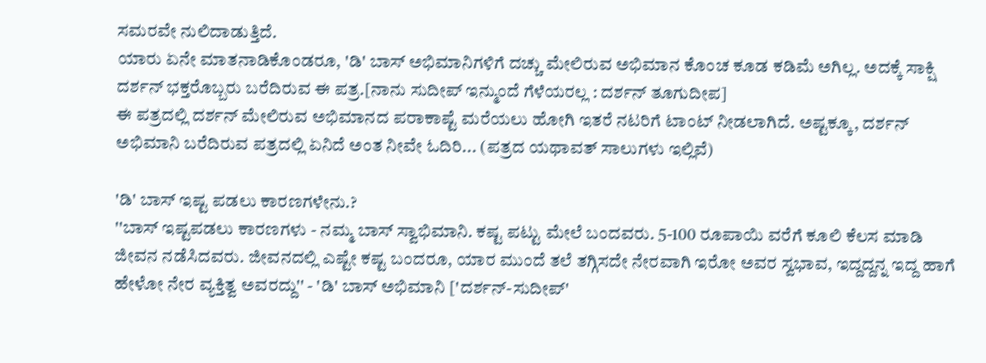ಸಮರವೇ ನುಲಿದಾಡುತ್ತಿದೆ.
ಯಾರು ಏನೇ ಮಾತನಾಡಿಕೊಂಡರೂ, 'ಡಿ' ಬಾಸ್ ಅಭಿಮಾನಿಗಳಿಗೆ ದಚ್ಚು ಮೇಲಿರುವ ಅಭಿಮಾನ ಕೊಂಚ ಕೂಡ ಕಡಿಮೆ ಅಗಿಲ್ಲ. ಅದಕ್ಕೆ ಸಾಕ್ಷಿ ದರ್ಶನ್ ಭಕ್ತರೊಬ್ಬರು ಬರೆದಿರುವ ಈ ಪತ್ರ.[ನಾನು ಸುದೀಪ್ ಇನ್ಮುಂದೆ ಗೆಳೆಯರಲ್ಲ : ದರ್ಶನ್ ತೂಗುದೀಪ]
ಈ ಪತ್ರದಲ್ಲಿ ದರ್ಶನ್ ಮೇಲಿರುವ ಅಭಿಮಾನದ ಪರಾಕಾಷ್ಟೆ ಮರೆಯಲು ಹೋಗಿ ಇತರೆ ನಟರಿಗೆ ಟಾಂಟ್ ನೀಡಲಾಗಿದೆ. ಅಷ್ಟಕ್ಕೂ, ದರ್ಶನ್ ಅಭಿಮಾನಿ ಬರೆದಿರುವ ಪತ್ರದಲ್ಲಿ ಏನಿದೆ ಅಂತ ನೀವೇ ಓದಿರಿ... (ಪತ್ರದ ಯಥಾವತ್ ಸಾಲುಗಳು ಇಲ್ಲಿವೆ)

'ಡಿ' ಬಾಸ್ ಇಷ್ಟ ಪಡಲು ಕಾರಣಗಳೇನು.?
''ಬಾಸ್ ಇಷ್ಟಪಡಲು ಕಾರಣಗಳು - ನಮ್ಮ ಬಾಸ್ ಸ್ವಾಭಿಮಾನಿ. ಕಷ್ಟ ಪಟ್ಟು ಮೇಲೆ ಬಂದವರು. 5-100 ರೂಪಾಯಿ ವರೆಗೆ ಕೂಲಿ ಕೆಲಸ ಮಾಡಿ ಜೀವನ ನಡೆಸಿದವರು. ಜೀವನದಲ್ಲಿ ಎಷ್ಟೇ ಕಷ್ಟ ಬಂದರೂ, ಯಾರ ಮುಂದೆ ತಲೆ ತಗ್ಗಿಸದೇ ನೇರವಾಗಿ ಇರೋ ಅವರ ಸ್ವಭಾವ, ಇದ್ದದ್ದನ್ನ ಇದ್ದ ಹಾಗೆ ಹೇಳೋ ನೇರ ವ್ಯಕ್ತಿತ್ವ ಅವರದ್ದು'' - 'ಡಿ' ಬಾಸ್ ಅಭಿಮಾನಿ ['ದರ್ಶನ್-ಸುದೀಪ್'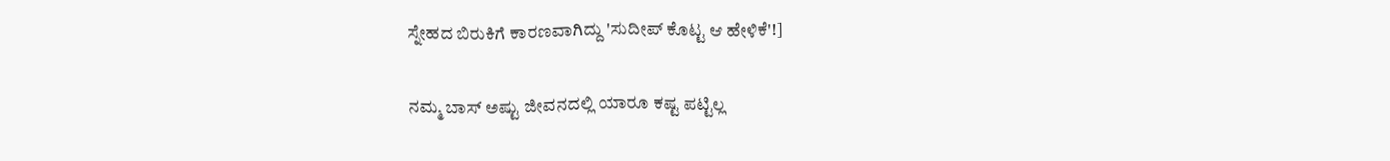ಸ್ನೇಹದ ಬಿರುಕಿಗೆ ಕಾರಣವಾಗಿದ್ದು 'ಸುದೀಪ್ ಕೊಟ್ಟ ಆ ಹೇಳಿಕೆ'!]

ನಮ್ಮ ಬಾಸ್ ಅಷ್ಟು ಜೀವನದಲ್ಲಿ ಯಾರೂ ಕಷ್ಟ ಪಟ್ಟಿಲ್ಲ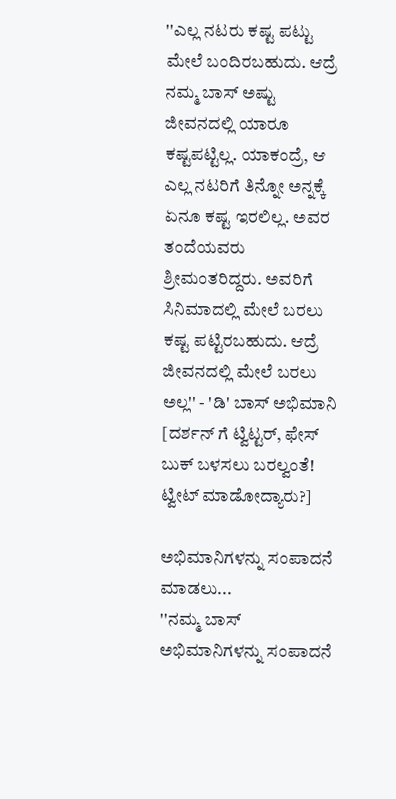''ಎಲ್ಲ ನಟರು ಕಷ್ಟ ಪಟ್ಟು ಮೇಲೆ ಬಂದಿರಬಹುದು. ಆದ್ರೆ ನಮ್ಮ ಬಾಸ್ ಅಷ್ಟು ಜೀವನದಲ್ಲಿ ಯಾರೂ ಕಷ್ಟಪಟ್ಟಿಲ್ಲ. ಯಾಕಂದ್ರೆ, ಆ ಎಲ್ಲ ನಟರಿಗೆ ತಿನ್ನೋ ಅನ್ನಕ್ಕೆ ಏನೂ ಕಷ್ಟ ಇರಲಿಲ್ಲ. ಅವರ ತಂದೆಯವರು ಶ್ರೀಮಂತರಿದ್ದರು. ಅವರಿಗೆ ಸಿನಿಮಾದಲ್ಲಿ ಮೇಲೆ ಬರಲು ಕಷ್ಟ ಪಟ್ಟಿರಬಹುದು. ಆದ್ರೆ ಜೀವನದಲ್ಲಿ ಮೇಲೆ ಬರಲು ಅಲ್ಲ'' - 'ಡಿ' ಬಾಸ್ ಅಭಿಮಾನಿ [ದರ್ಶನ್ ಗೆ ಟ್ವಿಟ್ಟರ್, ಫೇಸ್ ಬುಕ್ ಬಳಸಲು ಬರಲ್ವಂತೆ! ಟ್ವೀಟ್ ಮಾಡೋದ್ಯಾರು?]

ಅಭಿಮಾನಿಗಳನ್ನು ಸಂಪಾದನೆ ಮಾಡಲು...
''ನಮ್ಮ ಬಾಸ್ ಅಭಿಮಾನಿಗಳನ್ನು ಸಂಪಾದನೆ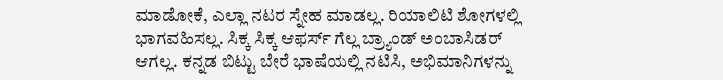ಮಾಡೋಕೆ, ಎಲ್ಲಾ ನಟರ ಸ್ನೇಹ ಮಾಡಲ್ಲ. ರಿಯಾಲಿಟಿ ಶೋಗಳಲ್ಲಿ ಭಾಗವಹಿಸಲ್ಲ. ಸಿಕ್ಕ ಸಿಕ್ಕ ಆಫರ್ಸ್ ಗೆಲ್ಲ ಬ್ರ್ಯಾಂಡ್ ಅಂಬಾಸಿಡರ್ ಆಗಲ್ಲ. ಕನ್ನಡ ಬಿಟ್ಟು ಬೇರೆ ಭಾಷೆಯಲ್ಲಿ ನಟಿಸಿ, ಅಭಿಮಾನಿಗಳನ್ನು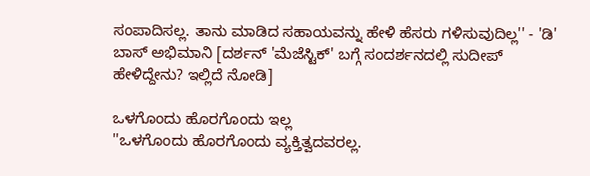ಸಂಪಾದಿಸಲ್ಲ. ತಾನು ಮಾಡಿದ ಸಹಾಯವನ್ನು ಹೇಳಿ ಹೆಸರು ಗಳಿಸುವುದಿಲ್ಲ'' - 'ಡಿ' ಬಾಸ್ ಅಭಿಮಾನಿ [ದರ್ಶನ್ 'ಮೆಜೆಸ್ಟಿಕ್' ಬಗ್ಗೆ ಸಂದರ್ಶನದಲ್ಲಿ ಸುದೀಪ್ ಹೇಳಿದ್ದೇನು? ಇಲ್ಲಿದೆ ನೋಡಿ]

ಒಳಗೊಂದು ಹೊರಗೊಂದು ಇಲ್ಲ
''ಒಳಗೊಂದು ಹೊರಗೊಂದು ವ್ಯಕ್ತಿತ್ವದವರಲ್ಲ.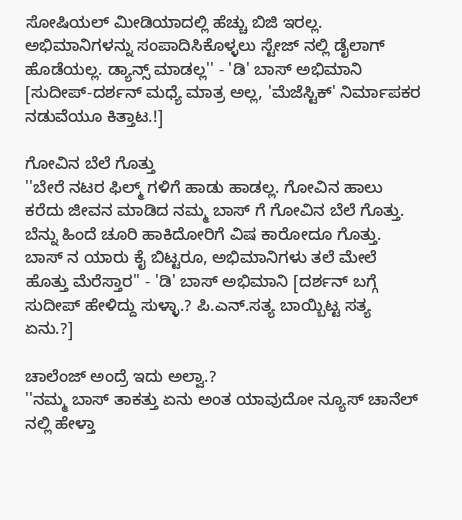ಸೋಷಿಯಲ್ ಮೀಡಿಯಾದಲ್ಲಿ ಹೆಚ್ಚು ಬಿಜಿ ಇರಲ್ಲ. ಅಭಿಮಾನಿಗಳನ್ನು ಸಂಪಾದಿಸಿಕೊಳ್ಳಲು ಸ್ಟೇಜ್ ನಲ್ಲಿ ಡೈಲಾಗ್ ಹೊಡೆಯಲ್ಲ. ಡ್ಯಾನ್ಸ್ ಮಾಡಲ್ಲ'' - 'ಡಿ' ಬಾಸ್ ಅಭಿಮಾನಿ [ಸುದೀಪ್-ದರ್ಶನ್ ಮಧ್ಯೆ ಮಾತ್ರ ಅಲ್ಲ, 'ಮೆಜೆಸ್ಟಿಕ್' ನಿರ್ಮಾಪಕರ ನಡುವೆಯೂ ಕಿತ್ತಾಟ.!]

ಗೋವಿನ ಬೆಲೆ ಗೊತ್ತು
''ಬೇರೆ ನಟರ ಫಿಲ್ಮ್ ಗಳಿಗೆ ಹಾಡು ಹಾಡಲ್ಲ. ಗೋವಿನ ಹಾಲು ಕರೆದು ಜೀವನ ಮಾಡಿದ ನಮ್ಮ ಬಾಸ್ ಗೆ ಗೋವಿನ ಬೆಲೆ ಗೊತ್ತು. ಬೆನ್ನು ಹಿಂದೆ ಚೂರಿ ಹಾಕಿದೋರಿಗೆ ವಿಷ ಕಾರೋದೂ ಗೊತ್ತು. ಬಾಸ್ ನ ಯಾರು ಕೈ ಬಿಟ್ಟರೂ, ಅಭಿಮಾನಿಗಳು ತಲೆ ಮೇಲೆ ಹೊತ್ತು ಮೆರೆಸ್ತಾರ'' - 'ಡಿ' ಬಾಸ್ ಅಭಿಮಾನಿ [ದರ್ಶನ್ ಬಗ್ಗೆ ಸುದೀಪ್ ಹೇಳಿದ್ದು ಸುಳ್ಳಾ.? ಪಿ.ಎನ್.ಸತ್ಯ ಬಾಯ್ಬಿಟ್ಟ ಸತ್ಯ ಏನು.?]

ಚಾಲೆಂಜ್ ಅಂದ್ರೆ ಇದು ಅಲ್ವಾ.?
''ನಮ್ಮ ಬಾಸ್ ತಾಕತ್ತು ಏನು ಅಂತ ಯಾವುದೋ ನ್ಯೂಸ್ ಚಾನೆಲ್ ನಲ್ಲಿ ಹೇಳ್ತಾ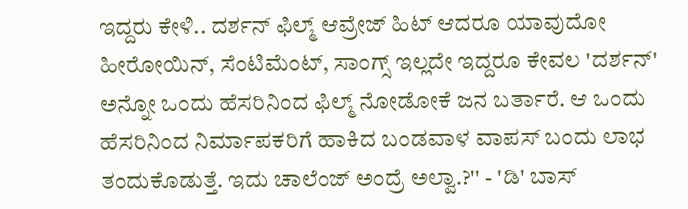ಇದ್ದರು ಕೇಳಿ.. ದರ್ಶನ್ ಫಿಲ್ಮ್ ಆವ್ರೇಜ್ ಹಿಟ್ ಆದರೂ ಯಾವುದೋ ಹೀರೋಯಿನ್, ಸೆಂಟಿಮೆಂಟ್, ಸಾಂಗ್ಸ್ ಇಲ್ಲದೇ ಇದ್ದರೂ ಕೇವಲ 'ದರ್ಶನ್' ಅನ್ನೋ ಒಂದು ಹೆಸರಿನಿಂದ ಫಿಲ್ಮ್ ನೋಡೋಕೆ ಜನ ಬರ್ತಾರೆ. ಆ ಒಂದು ಹೆಸರಿನಿಂದ ನಿರ್ಮಾಪಕರಿಗೆ ಹಾಕಿದ ಬಂಡವಾಳ ವಾಪಸ್ ಬಂದು ಲಾಭ ತಂದುಕೊಡುತ್ತೆ. ಇದು ಚಾಲೆಂಜ್ ಅಂದ್ರೆ ಅಲ್ವಾ.?'' - 'ಡಿ' ಬಾಸ್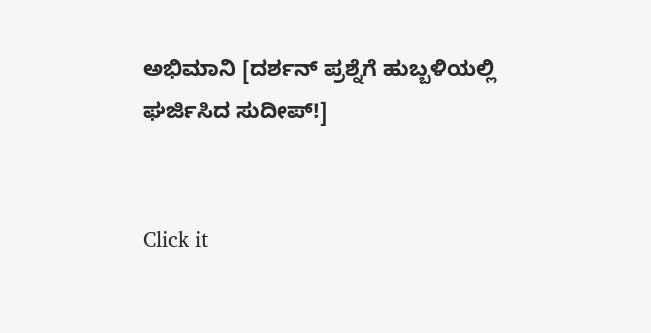ಅಭಿಮಾನಿ [ದರ್ಶನ್ ಪ್ರಶ್ನೆಗೆ ಹುಬ್ಬಳಿಯಲ್ಲಿ ಘರ್ಜಿಸಿದ ಸುದೀಪ್!]


Click it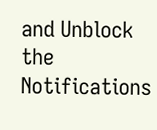and Unblock the Notifications